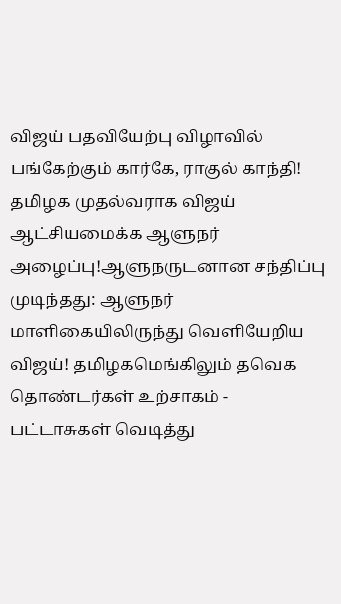விஜய் பதவியேற்பு விழாவில் பங்கேற்கும் கார்கே, ராகுல் காந்தி! தமிழக முதல்வராக விஜய் ஆட்சியமைக்க ஆளுநர் அழைப்பு!ஆளுநருடனான சந்திப்பு முடிந்தது: ஆளுநர் மாளிகையிலிருந்து வெளியேறிய விஜய்! தமிழகமெங்கிலும் தவெக தொண்டர்கள் உற்சாகம் - பட்டாசுகள் வெடித்து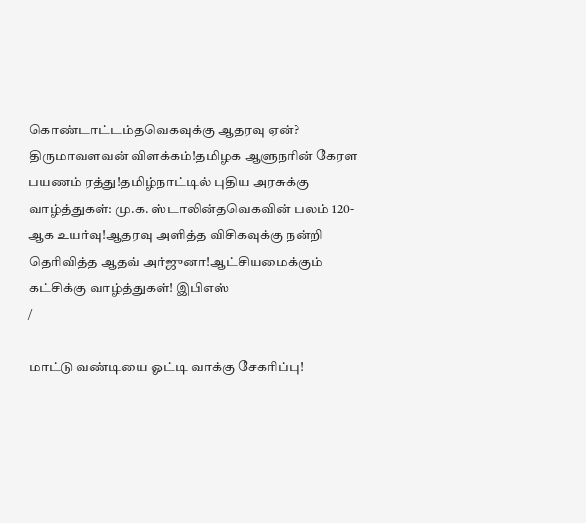கொண்டாட்டம்தவெகவுக்கு ஆதரவு ஏன்? திருமாவளவன் விளக்கம்!தமிழக ஆளுநரின் கேரள பயணம் ரத்து!தமிழ்நாட்டில் புதிய அரசுக்கு வாழ்த்துகள்: மு.க. ஸ்டாலின்தவெகவின் பலம் 120-ஆக உயர்வு!ஆதரவு அளித்த விசிகவுக்கு நன்றி தெரிவித்த ஆதவ் அர்ஜுனா!ஆட்சியமைக்கும் கட்சிக்கு வாழ்த்துகள்! இபிஎஸ்
/

மாட்டு வண்டியை ஓட்டி வாக்கு சேகரிப்பு!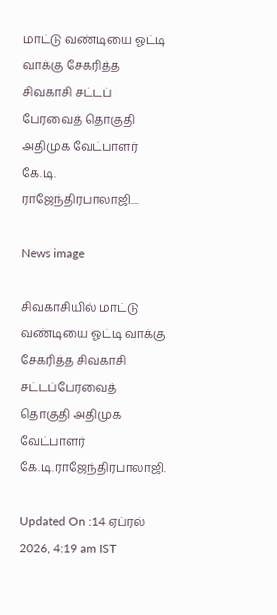மாட்டு வண்டியை ஓட்டி வாக்கு சேகரித்த சிவகாசி சட்டப் பேரவைத் தொகுதி அதிமுக வேட்பாளர் கே.டி. ராஜேந்திரபாலாஜி....

News image

சிவகாசியில் மாட்டு வண்டியை ஓட்டி வாக்கு சேகரித்த சிவகாசி சட்டப்பேரவைத் தொகுதி அதிமுக வேட்பாளர் கே.டி.ராஜேந்திரபாலாஜி.

Updated On :14 ஏப்ரல் 2026, 4:19 am IST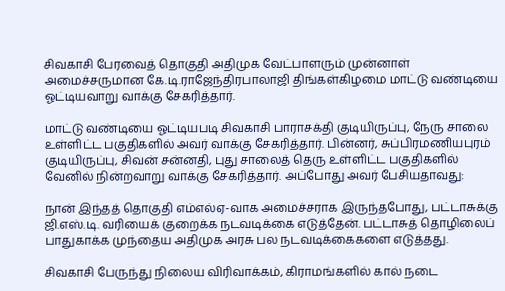சிவகாசி பேரவைத் தொகுதி அதிமுக வேட்பாளரும் முன்னாள் அமைச்சருமான கே.டி.ராஜேந்திரபாலாஜி திங்கள்கிழமை மாட்டு வண்டியை ஓட்டியவாறு வாக்கு சேகரித்தார்.

மாட்டு வண்டியை ஓட்டியபடி சிவகாசி பாராசக்தி குடியிருப்பு, நேரு சாலை உள்ளிட்ட பகுதிகளில் அவர் வாக்கு சேகரித்தார். பின்னர், சுப்பிரமணியபுரம் குடியிருப்பு, சிவன் சன்னதி, புது சாலைத் தெரு உள்ளிட்ட பகுதிகளில் வேனில் நின்றவாறு வாக்கு சேகரித்தார். அப்போது அவர் பேசியதாவது:

நான் இந்தத் தொகுதி எம்எல்ஏ-வாக அமைச்சராக இருந்தபோது, பட்டாசுக்கு ஜி.எஸ்.டி. வரியைக் குறைக்க நடவடிக்கை எடுத்தேன். பட்டாசுத் தொழிலைப் பாதுகாக்க முந்தைய அதிமுக அரசு பல நடவடிக்கைகளை எடுத்தது.

சிவகாசி பேருந்து நிலைய விரிவாக்கம், கிராமங்களில் கால் நடை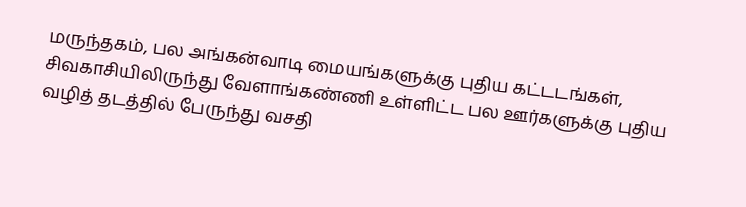மருந்தகம், பல அங்கன்வாடி மையங்களுக்கு புதிய கட்டடங்கள், சிவகாசியிலிருந்து வேளாங்கண்ணி உள்ளிட்ட பல ஊர்களுக்கு புதிய வழித் தடத்தில் பேருந்து வசதி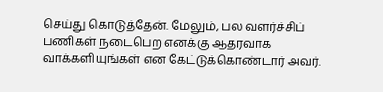செய்து கொடுத்தேன். மேலும், பல வளர்ச்சிப் பணிகள் நடைபெற எனக்கு ஆதரவாக வாக்களியுங்கள் என கேட்டுக்கொண்டார் அவர்.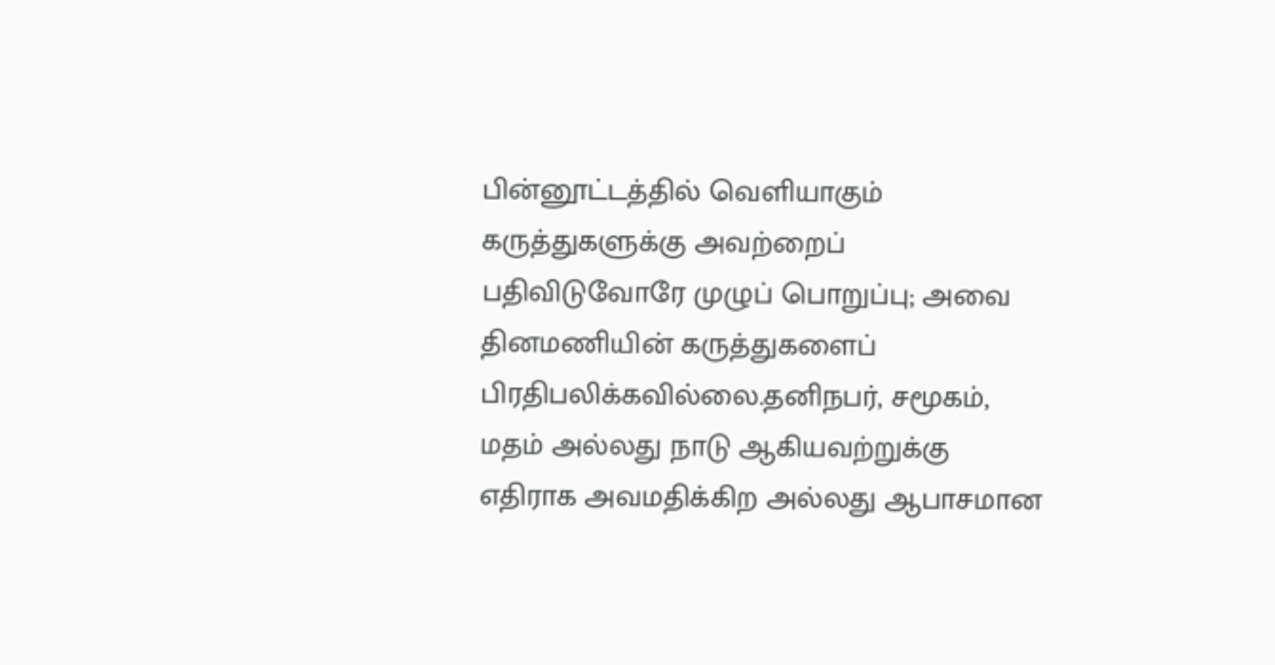பின்னூட்டத்தில் வெளியாகும் கருத்துகளுக்கு அவற்றைப் பதிவிடுவோரே முழுப் பொறுப்பு; அவை தினமணியின் கருத்துகளைப் பிரதிபலிக்கவில்லை.தனிநபர், சமூகம், மதம் அல்லது நாடு ஆகியவற்றுக்கு எதிராக அவமதிக்கிற அல்லது ஆபாசமான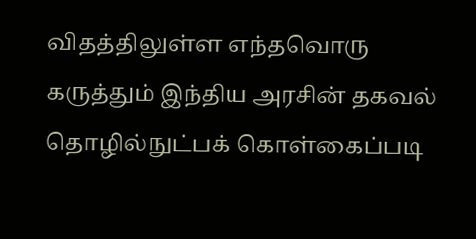விதத்திலுள்ள எந்தவொரு கருத்தும் இந்திய அரசின் தகவல் தொழில்நுட்பக் கொள்கைப்படி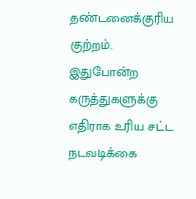தண்டனைக்குரிய குற்றம். இதுபோன்ற கருத்துகளுக்கு எதிராக உரிய சட்ட நடவடிக்கை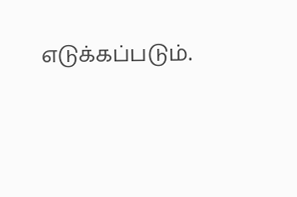எடுக்கப்படும்.